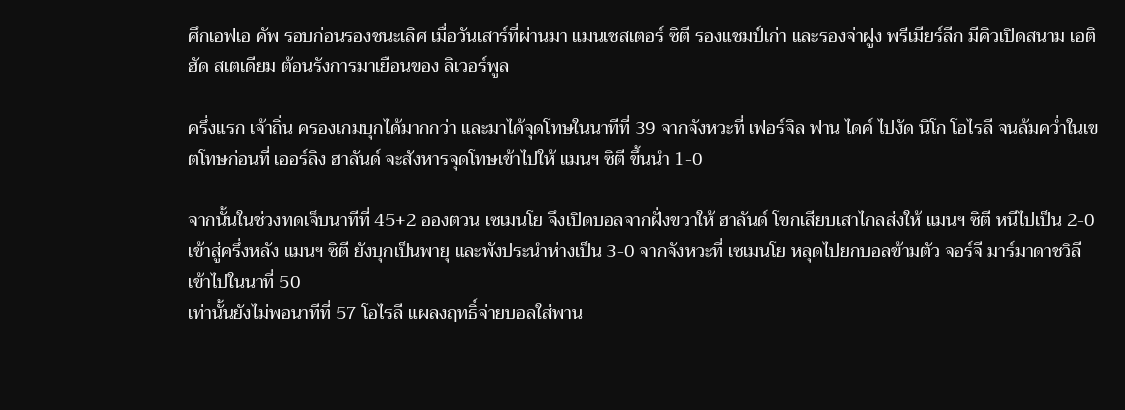ศึกเอฟเอ คัพ รอบก่อนรองชนะเลิศ เมื่อวันเสาร์ที่ผ่านมา แมนเชสเตอร์ ซิตี รองแชมป์เก่า และรองจ่าฝูง พรีเมียร์ลีก มีคิวเปิดสนาม เอติฮัด สเตเดียม ต้อนรังการมาเยือนของ ลิเวอร์พูล

ครึ่งแรก เจ้าถิ่น ครองเกมบุกได้มากกว่า และมาได้จุดโทษในนาทีที่ 39 จากจังหวะที่ เฟอร์จิล ฟาน ไดค์ ไปงัด นิโก โอไรลี จนล้มคว่ำในเขตโทษก่อนที่ เออร์ลิง ฮาลันด์ จะสังหารจุดโทษเข้าไปให้ แมนฯ ซิตี ขึ้นนำ 1-0

จากนั้นในช่วงทดเจ็บนาทีที่ 45+2 อองตวน เซเมนโย จึงเปิดบอลจากฝั่งขวาให้ ฮาลันด์ โขกเสียบเสาไกลส่งให้ แมนฯ ซิตี หนีไปเป็น 2-0
เข้าสู่ครึ่งหลัง แมนฯ ซิตี ยังบุกเป็นพายุ และพังประนำห่างเป็น 3-0 จากจังหวะที่ เซเมนโย หลุดไปยกบอลข้ามตัว จอร์จี มาร์มาดาชวิลี เข้าไปในนาที่ 50
เท่านั้นยังไม่พอนาทีที่ 57 โอไรลี แผลงฤทธิ์จ่ายบอลใส่พาน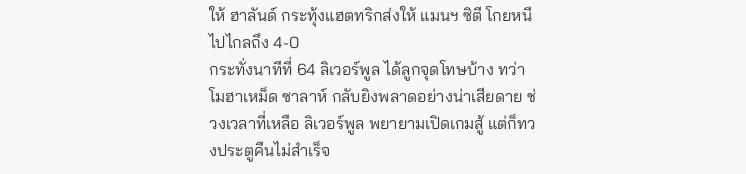ให้ ฮาลันด์ กระทุ้งแฮตทริกส่งให้ แมนฯ ซิตี โกยหนีไปไกลถึง 4-0
กระทั่งนาทีที่ 64 ลิเวอร์พูล ได้ลูกจุดโทษบ้าง ทว่า โมฮาเหม็ด ซาลาห์ กลับยิงพลาดอย่างน่าเสียดาย ช่วงเวลาที่เหลือ ลิเวอร์พูล พยายามเปิดเกมสู้ แต่ก็ทวงประตูคืนไม่สำเร็จ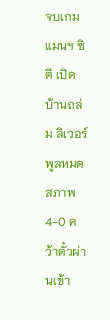จบเกม แมนฯ ซิตี เปิดบ้านถล่ม ลิเวอร์พูลหมดสภาพ 4-0 คว้าตั๋วผ่านเข้า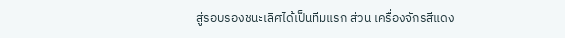สู่รอบรองชนะเลิศได้เป็นทีมแรก ส่วน เครื่องจักรสีแดง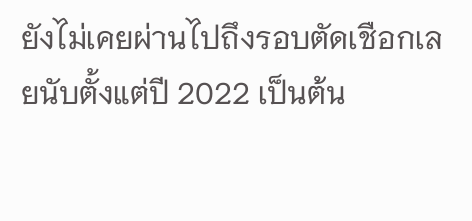ยังไม่เคยผ่านไปถึงรอบตัดเชือกเลยนับตั้งแต่ปี 2022 เป็นต้น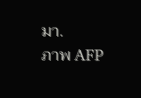มา.
ภาพ AFP